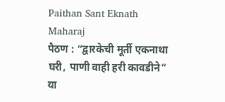Paithan Sant Eknath Maharaj
पैठण : “द्वारकेची मूर्ती एकनाथा घरी, पाणी वाही हरी कावडीने” या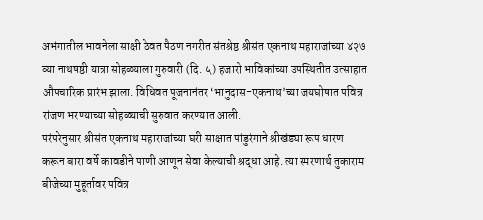अभंगातील भावनेला साक्षी ठेवत पैठण नगरीत संतश्रेष्ठ श्रीसंत एकनाथ महाराजांच्या ४२७ व्या नाथषष्ठी यात्रा सोहळ्याला गुरुवारी (दि. ५) हजारो भाविकांच्या उपस्थितीत उत्साहात औपचारिक प्रारंभ झाला. विधिवत पूजनानंतर ‘भानुदास-एकनाथ’च्या जयघोषात पवित्र रांजण भरण्याच्या सोहळ्याची सुरुवात करण्यात आली.
परंपरेनुसार श्रीसंत एकनाथ महाराजांच्या घरी साक्षात पांडुरंगाने श्रीखंड्या रूप धारण करून बारा वर्षे कावडीने पाणी आणून सेवा केल्याची श्रद्धा आहे. त्या स्मरणार्थ तुकाराम बीजेच्या मुहूर्तावर पवित्र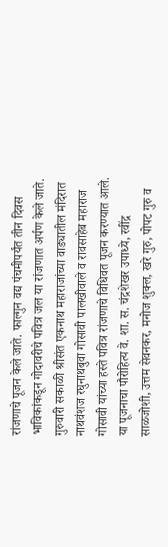रांजणाचे पूजन केले जाते. फाल्गुन वद्य पंचमीपर्यंत तीन दिवस भाविकांकडून गोदावरीचे पवित्र जल या रांजणात अर्पण केले जाते.
गुरुवारी सकाळी श्रीसंत एकनाथ महाराजांच्या वाड्यातील मंदिरात नाथवंशज रघुनाथबुवा गोसावी पालखीवाले व रावसाहेब महाराज गोसावी यांच्या हस्ते पवित्र रांजणाचे विधिवत पूजन करण्यात आले. या पूजनाचा पौरोहित्य वे. शा. स. चंद्रशेखर उपाध्ये, रवींद्र साळजोशी, उत्तम सेवनकर, मनोज शुक्ल, खरे गुरु, पोपट गुरु व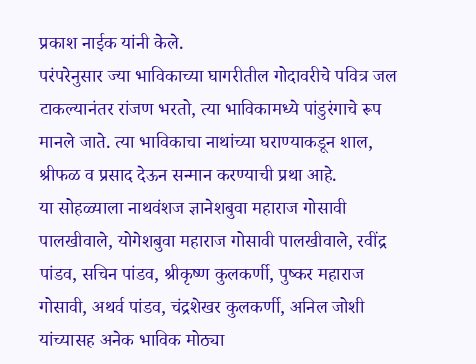प्रकाश नाईक यांनी केले.
परंपरेनुसार ज्या भाविकाच्या घागरीतील गोदावरीचे पवित्र जल टाकल्यानंतर रांजण भरतो, त्या भाविकामध्ये पांडुरंगाचे रूप मानले जाते. त्या भाविकाचा नाथांच्या घराण्याकडून शाल, श्रीफळ व प्रसाद देऊन सन्मान करण्याची प्रथा आहे.
या सोहळ्याला नाथवंशज ज्ञानेशबुवा महाराज गोसावी पालखीवाले, योगेशबुवा महाराज गोसावी पालखीवाले, रवींद्र पांडव, सचिन पांडव, श्रीकृष्ण कुलकर्णी, पुष्कर महाराज गोसावी, अथर्व पांडव, चंद्रशेखर कुलकर्णी, अनिल जोशी यांच्यासह अनेक भाविक मोठ्या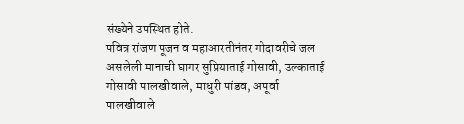संख्येने उपस्थित होते.
पवित्र रांजण पूजन व महाआरतीनंतर गोदावरीचे जल असलेली मानाची घागर सुप्रियाताई गोसावी, उल्काताई गोसावी पालखीवाले, माधुरी पांडव, अपूर्वा पालखीवाले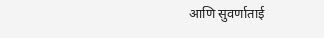आणि सुवर्णाताई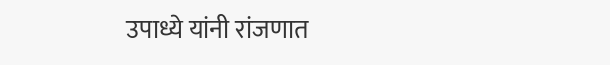उपाध्ये यांनी रांजणात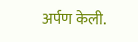अर्पण केली.